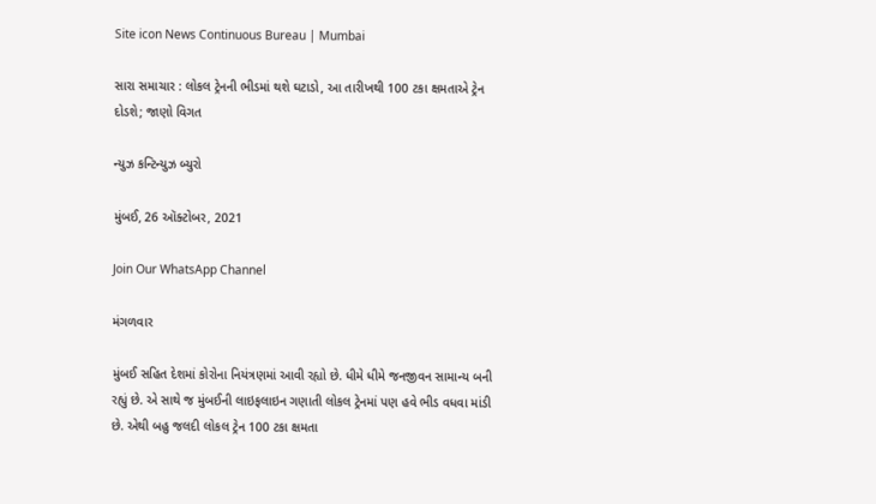Site icon News Continuous Bureau | Mumbai

સારા સમાચાર : લોકલ ટ્રેનની ભીડમાં થશે ઘટાડો, આ તારીખથી 100 ટકા ક્ષમતાએ ટ્રેન દોડશે; જાણો વિગત

ન્યુઝ કન્ટિન્યુઝ બ્યુરો

મુંબઈ, 26 ઑક્ટોબર, 2021

Join Our WhatsApp Channel

મંગળવાર

મુંબઈ સહિત દેશમાં કોરોના નિયંત્રણમાં આવી રહ્યો છે. ધીમે ધીમે જનજીવન સામાન્ય બની રહ્યું છે. એ સાથે જ મુંબઈની લાઇફલાઇન ગણાતી લોકલ ટ્રેનમાં પણ હવે ભીડ વધવા માંડી છે. એથી બહુ જલદી લોકલ ટ્રેન 100 ટકા ક્ષમતા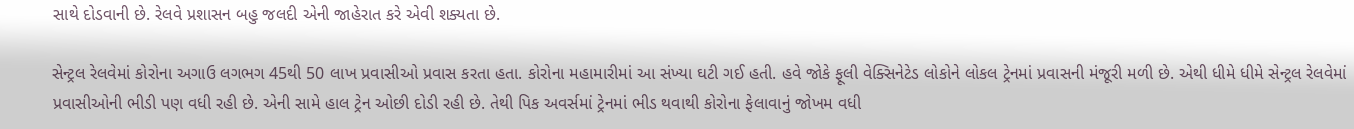સાથે દોડવાની છે. રેલવે પ્રશાસન બહુ જલદી એની જાહેરાત કરે એવી શક્યતા છે.

સેન્ટ્રલ રેલવેમાં કોરોના અગાઉ લગભગ 45થી 50 લાખ પ્રવાસીઓ પ્રવાસ કરતા હતા. કોરોના મહામારીમાં આ સંખ્યા ઘટી ગઈ હતી. હવે જોકે ફૂલી વેક્સિનેટેડ લોકોને લોકલ ટ્રેનમાં પ્રવાસની મંજૂરી મળી છે. એથી ધીમે ધીમે સેન્ટ્રલ રેલવેમાં પ્રવાસીઓની ભીડી પણ વધી રહી છે. એની સામે હાલ ટ્રેન ઓછી દોડી રહી છે. તેથી પિક અવર્સમાં ટ્રેનમાં ભીડ થવાથી કોરોના ફેલાવાનું જોખમ વધી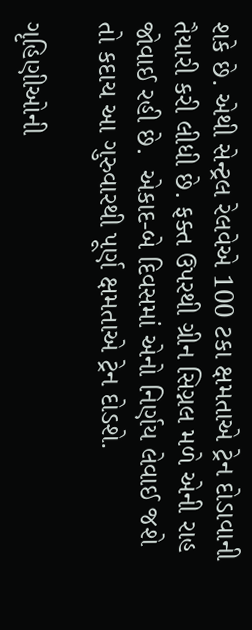શકે છે. એથી સેન્ટ્રલ રેલવેએ 100 ટકા ક્ષમતાએ ટ્રેન દોડાવાની તૈયારી કરી લીધી છે. ફક્ત ઉપરથી ગ્રીન સિગ્નલ મળે એની રાહ જોવાઈ રહી છે.  એકાદ-બે દિવસમાં એનો નિર્ણય લેવાઈ જશે તો કદાચ આ ગુરુવારથી પૂર્ણ ક્ષમતાએ ટ્રેન દોડશે.

ગૃહિણીઓની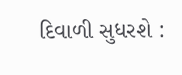દિવાળી સુધરશે :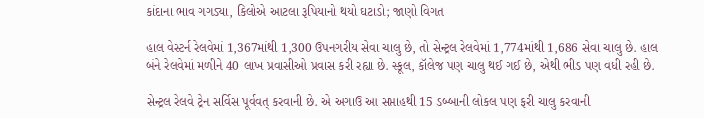કાંદાના ભાવ ગગડ્યા, કિલોએ આટલા રૂપિયાનો થયો ઘટાડો; જાણો વિગત

હાલ વેસ્ટર્ન રેલવેમાં 1,367માંથી 1,300 ઉપનગરીય સેવા ચાલુ છે, તો સેન્ટ્રલ રેલવેમાં 1,774માંથી 1,686 સેવા ચાલુ છે. હાલ બંને રેલવેમાં મળીને 40 લાખ પ્રવાસીઓ પ્રવાસ કરી રહ્યા છે. સ્કૂલ, કૉલેજ પણ ચાલુ થઈ ગઈ છે, એથી ભીડ પણ વધી રહી છે.

સેન્ટ્રલ રેલવે ટ્રેન સર્વિસ પૂર્વવત્ કરવાની છે. એ અગાઉ આ સપ્તાહથી 15 ડબ્બાની લોકલ પણ ફરી ચાલુ કરવાની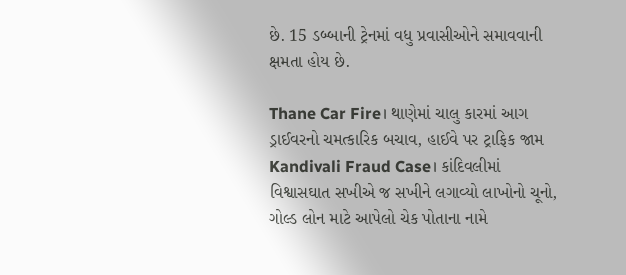છે. 15 ડબ્બાની ટ્રેનમાં વધુ પ્રવાસીઓને સમાવવાની ક્ષમતા હોય છે.

Thane Car Fire। થાણેમાં ચાલુ કારમાં આગ ડ્રાઈવરનો ચમત્કારિક બચાવ, હાઈવે પર ટ્રાફિક જામ
Kandivali Fraud Case। કાંદિવલીમાં વિશ્વાસઘાત સખીએ જ સખીને લગાવ્યો લાખોનો ચૂનો, ગોલ્ડ લોન માટે આપેલો ચેક પોતાના નામે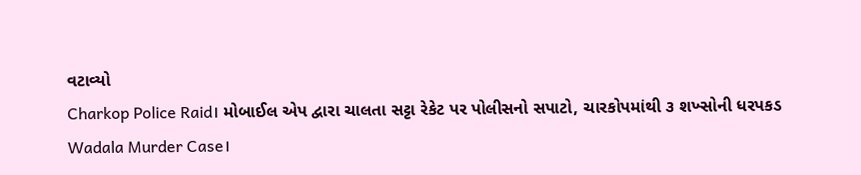વટાવ્યો
Charkop Police Raid। મોબાઈલ એપ દ્વારા ચાલતા સટ્ટા રેકેટ પર પોલીસનો સપાટો, ચારકોપમાંથી ૩ શખ્સોની ધરપકડ
Wadala Murder Case।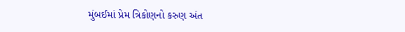મુંબઈમાં પ્રેમ ત્રિકોણનો કરુણ અંત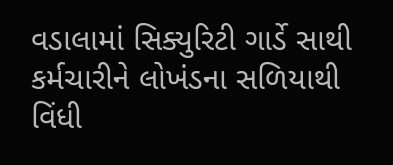વડાલામાં સિક્યુરિટી ગાર્ડે સાથી કર્મચારીને લોખંડના સળિયાથી વિંધી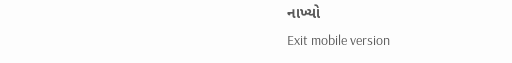નાખ્યો
Exit mobile version